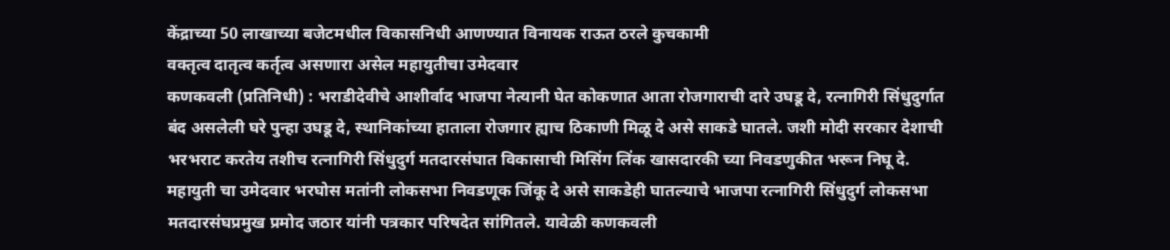केंद्राच्या 50 लाखाच्या बजेटमधील विकासनिधी आणण्यात विनायक राऊत ठरले कुचकामी
वक्तृत्व दातृत्व कर्तृत्व असणारा असेल महायुतीचा उमेदवार
कणकवली (प्रतिनिधी) : भराडीदेवीचे आशीर्वाद भाजपा नेत्यानी घेत कोकणात आता रोजगाराची दारे उघडू दे, रत्नागिरी सिंधुदुर्गात बंद असलेली घरे पुन्हा उघडू दे, स्थानिकांच्या हाताला रोजगार ह्याच ठिकाणी मिळू दे असे साकडे घातले. जशी मोदी सरकार देशाची भरभराट करतेय तशीच रत्नागिरी सिंधुदुर्ग मतदारसंघात विकासाची मिसिंग लिंक खासदारकी च्या निवडणुकीत भरून निघू दे. महायुती चा उमेदवार भरघोस मतांनी लोकसभा निवडणूक जिंकू दे असे साकडेही घातल्याचे भाजपा रत्नागिरी सिंधुदुर्ग लोकसभा मतदारसंघप्रमुख प्रमोद जठार यांनी पत्रकार परिषदेत सांगितले. यावेळी कणकवली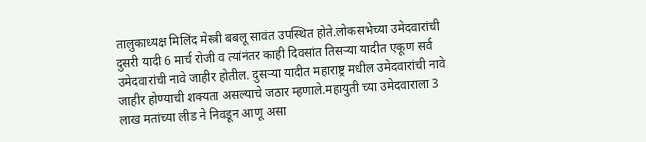तालुकाध्यक्ष मिलिंद मेस्त्री बबलू सावंत उपस्थित होते.लोकसभेच्या उमेदवारांची दुसरी यादी 6 मार्च रोजी व त्यांनंतर काही दिवसांत तिसऱ्या यादीत एकूण सर्व उमेदवारांची नावे जाहीर होतील. दुसऱ्या यादीत महाराष्ट्र मधील उमेदवारांची नावे जाहीर होण्याची शक्यता असल्याचे जठार म्हणाले.महायुती च्या उमेदवाराला 3 लाख मतांच्या लीड ने निवडून आणू असा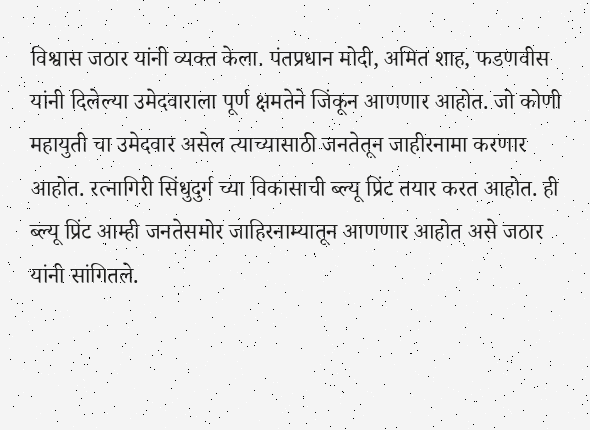विश्वास जठार यांनी व्यक्त केला. पंतप्रधान मोदी, अमित शाह, फडणवीस यांनी दिलेल्या उमेदवाराला पूर्ण क्षमतेने जिंकून आणणार आहोत. जो कोणी महायुती चा उमेदवार असेल त्याच्यासाठी जनतेतून जाहीरनामा करणार आहोत. रत्नागिरी सिंधुदुर्ग च्या विकासाची ब्ल्यू प्रिंट तयार करत आहोत. ही ब्ल्यू प्रिंट आम्ही जनतेसमोर जाहिरनाम्यातून आणणार आहोत असे जठार यांनी सांगितले.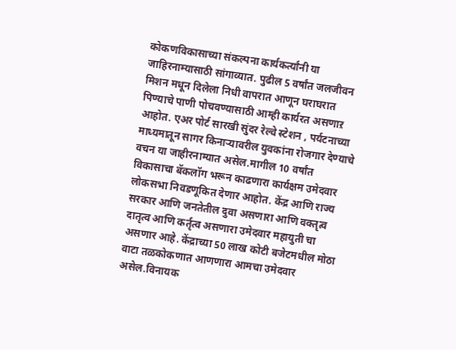कोकणविकासाच्या संकल्पना कार्यकर्त्यांनी या जाहिरनाम्यासाठी सांगाव्यात. पुढील 5 वर्षांत जलजीवन मिशन मधून दिलेला निधी वापरात आणून घराघरात पिण्याचे पाणी पोचवण्यासाठी आम्ही कार्यरत असणाऱ आहोत. एअर पोर्ट सारखी सुंदर रेल्वे स्टेशन , पर्यटनाच्या माध्यमातून सागर किनाऱ्यावरील युवकांना रोजगार देण्याचे वचन या जाहीरनाम्यात असेल.मागील 10 वर्षांत विकासाचा बॅकलॉग भरून काढणारा कार्यक्षम उमेदवार लोकसभा निवडणूकित देणार आहोत. केंद्र आणि राज्य सरकार आणि जनतेतील दुवा असणारा आणि वक्तृत्व दातृत्व आणि कर्तृत्व असणारा उमेदवार महायुती चा असणार आहे. केंद्राच्या 50 लाख कोटी बजेटमधील मोठा वाटा तळकोकणात आणणारा आमचा उमेदवार असेल.विनायक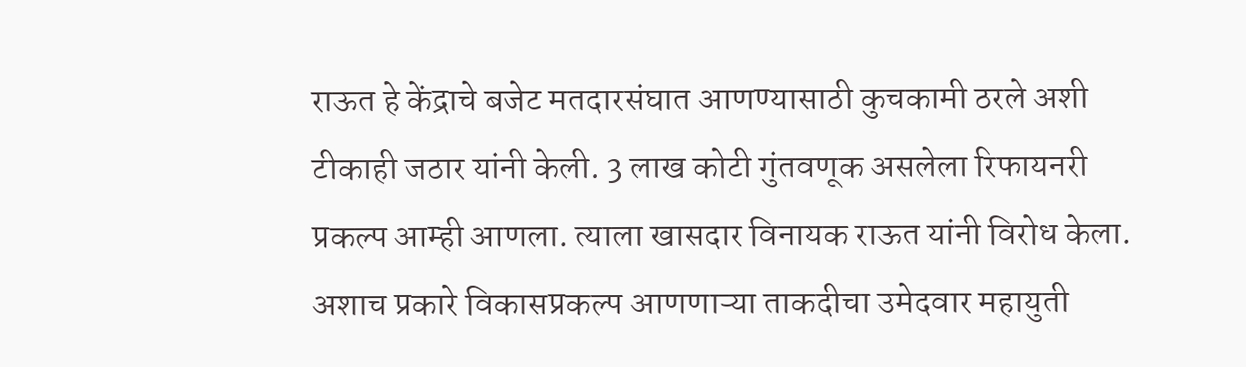राऊत हे केंद्राचे बजेट मतदारसंघात आणण्यासाठी कुचकामी ठरले अशी टीकाही जठार यांनी केली. 3 लाख कोटी गुंतवणूक असलेला रिफायनरी प्रकल्प आम्ही आणला. त्याला खासदार विनायक राऊत यांनी विरोध केला. अशाच प्रकारे विकासप्रकल्प आणणाऱ्या ताकदीचा उमेदवार महायुती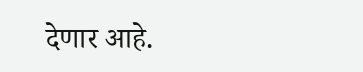देणार आहे.